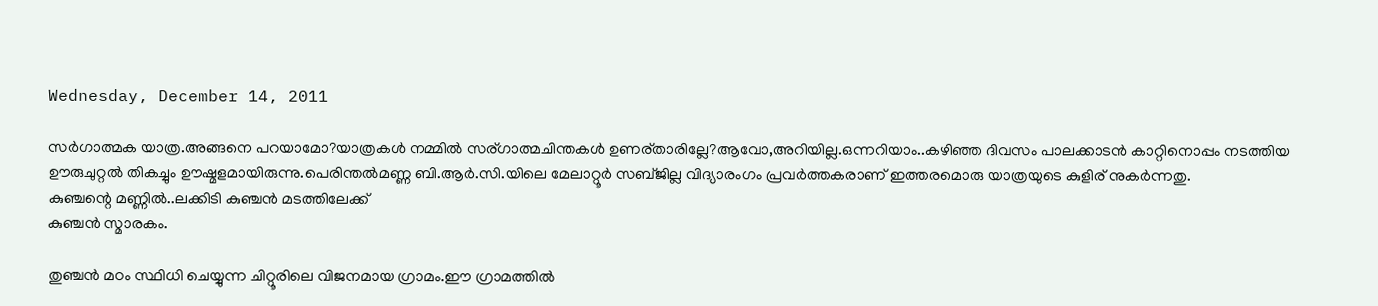Wednesday, December 14, 2011

സര്‍ഗാത്മക യാത്ര.അങ്ങനെ പറയാമോ?യാത്രകള്‍ നമ്മില്‍ സര്ഗാത്മചിന്തകള്‍ ഉണര്താരില്ലേ?ആവോ,അറിയില്ല.ഒന്നറിയാം..കഴിഞ്ഞ ദിവസം പാലക്കാടന്‍ കാറ്റിനൊപ്പം നടത്തിയ ഊരുചുറ്റല്‍ തികച്ചും ഊഷ്മളമായിരുന്നു.പെരിന്തല്‍മണ്ണ ബി.ആര്‍.സി.യിലെ മേലാറ്റൂര്‍ സബ്‌ജില്ല വിദ്യാരംഗം പ്രവര്‍ത്തകരാണ് ഇത്തരമൊരു യാത്രയുടെ കുളിര് നുകര്‍ന്നതു.
കുഞ്ചന്റെ മണ്ണില്‍..ലക്കിടി കുഞ്ചന്‍ മടത്തിലേക്ക്
കുഞ്ചന്‍ സ്മാരകം.

തുഞ്ചന്‍ മഠം സ്ഥിധി ചെയ്യുന്ന ചിറ്റൂരിലെ വിജനമായ ഗ്രാമം.ഈ ഗ്രാമത്തില്‍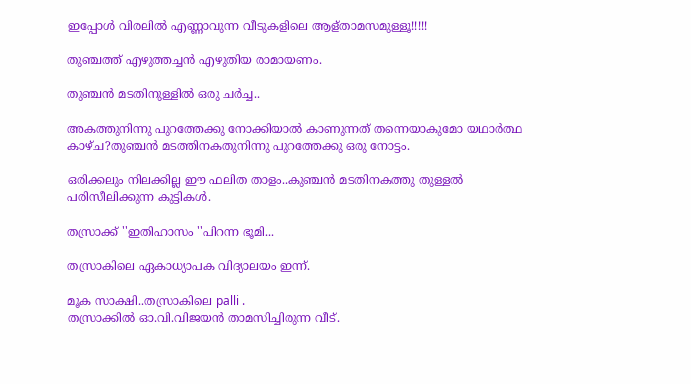ഇപ്പോള്‍ വിരലില്‍ എണ്ണാവുന്ന വീടുകളിലെ ആള്താമസമുള്ളൂ!!!!!

തുഞ്ചത്ത് എഴുത്തച്ചന്‍ എഴുതിയ രാമായണം.

തുഞ്ചന്‍ മടതിനുള്ളില്‍ ഒരു ചര്‍ച്ച..

അകത്തുനിന്നു പുറത്തേക്കു നോക്കിയാല്‍ കാണുന്നത് തന്നെയാകുമോ യഥാര്‍ത്ഥ കാഴ്ച?തുഞ്ചന്‍ മടത്തിനകതുനിന്നു പുറത്തേക്കു ഒരു നോട്ടം.

ഒരിക്കലും നിലക്കില്ല ഈ ഫലിത താളം..കുഞ്ചന്‍ മടതിനകത്തു തുള്ളല്‍ പരിസീലിക്കുന്ന കുട്ടികള്‍.

തസ്രാക്ക് ''ഇതിഹാസം ''പിറന്ന ഭൂമി...

തസ്രാകിലെ ഏകാധ്യാപക വിദ്യാലയം ഇന്ന്.

മൂക സാക്ഷി..തസ്രാകിലെ palli .
തസ്രാക്കില്‍ ഓ.വി.വിജയന്‍ താമസിച്ചിരുന്ന വീട്.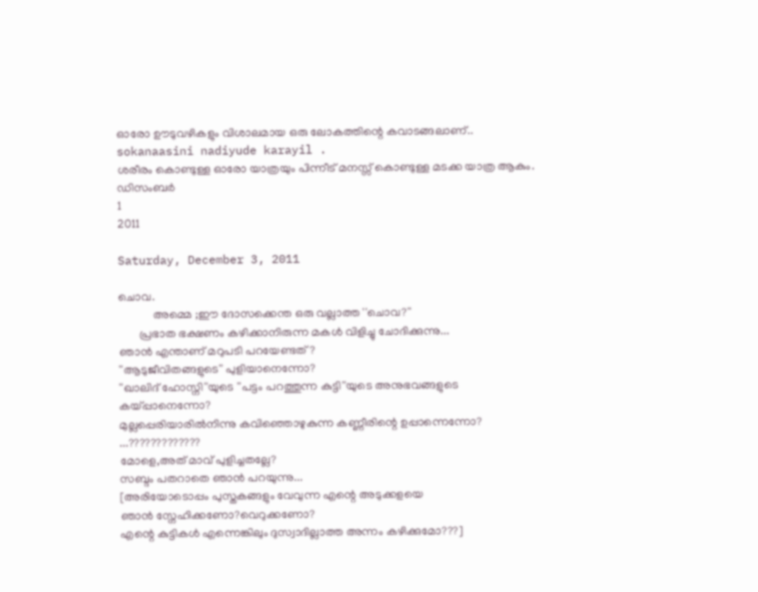ഓരോ ഊടുവഴികളും വിശാലമായ ഒരു ലോകത്തിന്റെ കവാടങ്ങലാണ്..
sokanaasini nadiyude karayil .
ശരീരം കൊണ്ടുള്ള ഓരോ യാത്രയും പിന്നീട് മനസ്സ് കൊണ്ടുള്ള മടക്ക യാത്ര ആകും.
ഡിസംബര്‍
1
2011

Saturday, December 3, 2011

ചൊവ.
            അമ്മെ ;ഈ ദോസക്കെന്ത ഒരു വല്ലാത്ത ''ചൊവ?''
       പ്രഭാത ഭക്ഷണം കഴിക്കാനിരുന്ന മകള്‍ വിളിച്ചു ചോദിക്കുന്നു...
ഞാന്‍ എന്താണ് മറുപടി പറയേണ്ടത്?
''ആടുജീവിതങ്ങളുടെ'' പുളിയാനെന്നോ?
''ഖാലിദ്‌ ഹോസ്നി''യുടെ ''പട്ടം പറത്തുന്ന കുട്ടി''യുടെ അനുഭവങ്ങളുടെ കയ്പ്പാനെന്നോ?
മുല്ലപ്പെരിയാരില്‍നിന്നു കവിഞ്ഞൊഴുകുന്ന കണ്ണീരിന്റെ ഉപ്പാന്നെന്നോ?
...?????????????
മോളെ,അത് മാവ് പുളിച്ചതല്ലേ?
സബ്ദം പതറാതെ ഞാന്‍ പറയുന്നു...
[അരിയോടൊപ്പം പുസ്തകങ്ങളും വേവുന്ന എന്റെ അടുക്കളയെ
ഞാന്‍ സ്നേഹിക്കണോ?വെറുക്കണോ?
എന്റെ കുട്ടികള്‍ എന്നെങ്കിലും ദുസ്വാദില്ലാത്ത അന്നം കഴിക്കുമോ???]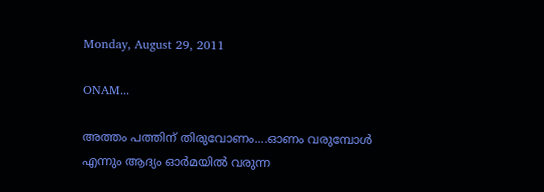Monday, August 29, 2011

ONAM...

അത്തം പത്തിന് തിരുവോണം....ഓണം വരുമ്പോള്‍ എന്നും ആദ്യം ഓര്‍മയില്‍ വരുന്ന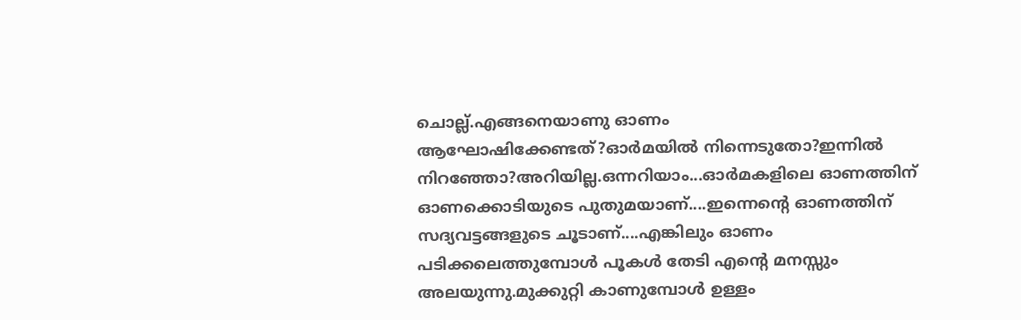ചൊല്ല്.എങ്ങനെയാണു ഓണം ആഘോഷിക്കേണ്ടത്?ഓര്‍മയില്‍ നിന്നെടുതോ?ഇന്നില്‍ നിറഞ്ഞോ?അറിയില്ല.ഒന്നറിയാം...ഓര്‍മകളിലെ ഓണത്തിന് ഓണക്കൊടിയുടെ പുതുമയാണ്....ഇന്നെന്റെ ഓണത്തിന് സദ്യവട്ടങ്ങളുടെ ചൂടാണ്....എങ്കിലും ഓണം പടിക്കലെത്തുമ്പോള്‍ പൂകള്‍ തേടി എന്റെ മനസ്സും അലയുന്നു.മുക്കുറ്റി കാണുമ്പോള്‍ ഉള്ളം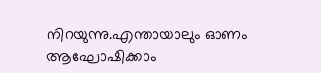നിറയുന്നു.എന്തായാലും ഓണം ആഘോഷിക്കാം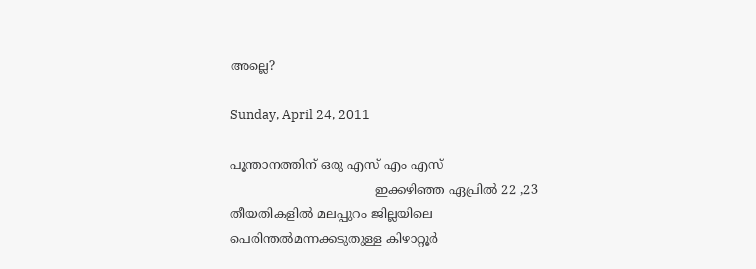അല്ലെ?

Sunday, April 24, 2011

പൂന്താനത്തിന് ഒരു എസ് എം എസ്
                                    ഇക്കഴിഞ്ഞ ഏപ്രില്‍ 22 ,23 തീയതികളില്‍ മലപ്പുറം ജില്ലയിലെ പെരിന്തല്‍മന്നക്കടുതുള്ള കിഴാറ്റൂര്‍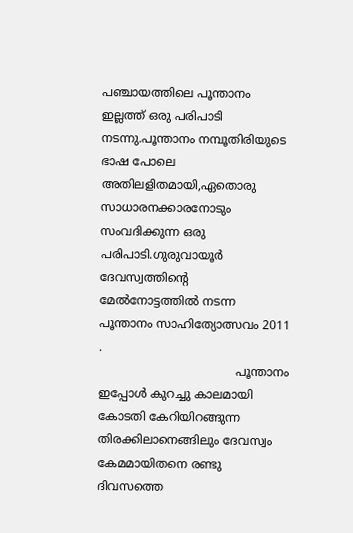പഞ്ചായത്തിലെ പൂന്താനം ഇല്ലത്ത്‌ ഒരു പരിപാടി നടന്നു.പൂന്താനം നമ്പൂതിരിയുടെ ഭാഷ പോലെ അതിലളിതമായി,ഏതൊരു സാധാരനക്കാരനോടും സംവദിക്കുന്ന ഒരു പരിപാടി.ഗുരുവായൂര്‍ ദേവസ്വത്തിന്റെ മേല്‍നോട്ടത്തില്‍ നടന്ന പൂന്താനം സാഹിത്യോത്സവം 2011 .
                                     പൂന്താനം ഇപ്പോള്‍ കുറച്ചു കാലമായി കോടതി കേറിയിറങ്ങുന്ന തിരക്കിലാനെങ്ങിലും ദേവസ്വം കേമമായിതനെ രണ്ടു ദിവസത്തെ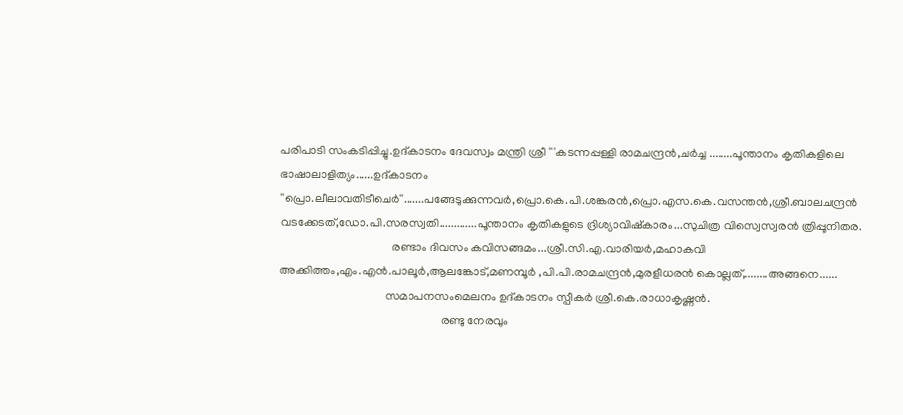പരിപാടി സംകടിപ്പിച്ചു.ഉദ്കാടനം ദേവസ്വം മന്ത്രി ശ്രീ '''കടന്നപ്പള്ളി രാമചന്ദ്രന്‍,ചര്‍ച്ച ........പൂന്താനം കൃതികളിലെ ഭാഷാലാളിത്യം......ഉദ്കാടനം ''പ്രൊ.ലീലാവതിടീചെര്‍''.......പങ്ങേടുക്കുന്നവര്‍,പ്രൊ.കെ.പി.ശങ്കരന്‍,പ്രൊ.എസ.കെ.വസന്തന്‍,ശ്രീ.ബാലചന്ദ്രന്‍ വടക്കേടത്,ഡോ.പി.സരസ്വതി.............പൂന്താനം കൃതികളുടെ ദ്രിശ്യാവിഷ്കാരം...സുചിത്ര വിസ്വെസ്വരന്‍ ത്രിപ്പൂനിതര.
                                      രണ്ടാം ദിവസം കവിസങ്ങമം...ശ്രീ.സി.എ.വാരിയര്‍,മഹാകവി അക്കിത്തം,എം.എന്‍.പാലൂര്‍,ആലങ്കോട്,മണമ്പൂര്‍ ,പി.പി.രാമചന്ദ്രന്‍,മുരളീധരന്‍ കൊല്ലത്,........അങ്ങനെ......
                                    സമാപനസംമെലനം ഉദ്കാടനം സ്പീകര്‍ ശ്രീ.കെ.രാധാകൃഷ്ണന്‍.
                                                       രണ്ടു നേരവും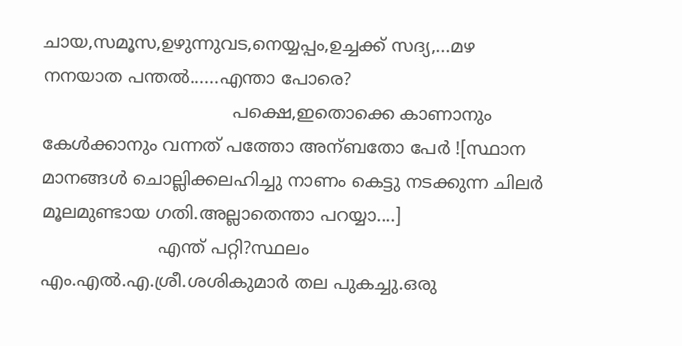ചായ,സമൂസ,ഉഴുന്നുവട,നെയ്യപ്പം,ഉച്ചക്ക് സദ്യ,...മഴ നനയാത പന്തല്‍......എന്താ പോരെ?
                                  പക്ഷെ,ഇതൊക്കെ കാണാനും കേള്‍ക്കാനും വന്നത് പത്തോ അന്ബതോ പേര്‍ ![സ്ഥാന  മാനങ്ങള്‍ ചൊല്ലിക്കലഹിച്ചു നാണം കെട്ടു നടക്കുന്ന ചിലര്‍ മൂലമുണ്ടായ ഗതി.അല്ലാതെന്താ പറയ്യാ....]
                     എന്ത് പറ്റി?സ്ഥലം എം.എല്‍.എ.ശ്രീ.ശശികുമാര്‍ തല പുകച്ചു.ഒരു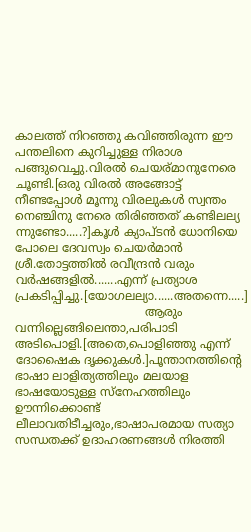കാലത്ത് നിറഞ്ഞു കവിഞ്ഞിരുന്ന ഈ പന്തലിനെ കുറിച്ചുള്ള നിരാശ പങ്ങുവെച്ചു.വിരല്‍ ചെയര്മാനുനേരെ ചൂണ്ടി.[ഒരു വിരല്‍ അങ്ങോട്ട്‌ നീണ്ടപ്പോള്‍ മൂന്നു വിരലുകള്‍ സ്വന്തം നെഞ്ചിനു നേരെ തിരിഞ്ഞത് കണ്ടിലല്യ ന്നുണ്ടോ.....?]കൂള്‍ ക്യാപ്ടന്‍ ധോനിയെ പോലെ ദേവസ്വം ചെയര്‍മാന്‍ ശ്രീ.തോട്ടത്തില്‍ രവീന്ദ്രന്‍ വരും വര്‍ഷങ്ങളില്‍.......എന്ന് പ്രത്യാശ പ്രകടിപ്പിച്ചു.[യോഗലല്യാ......അതന്നെ.....]
                                   ആരും വന്നില്ലെങ്ങിലെന്താ,പരിപാടി അടിപൊളി.[അതെ,പൊളിഞ്ഞു എന്ന് ദോഷൈക ദൃക്കുകള്‍.]പൂന്താനത്തിന്റെ ഭാഷാ ലാളിത്യത്തിലും മലയാള ഭാഷയോടുള്ള സ്നേഹത്തിലും ഊന്നിക്കൊണ്ട് ലീലാവതിടീച്ചരും,ഭാഷാപരമായ സത്യാ സന്ധതക്ക് ഉദാഹരണങ്ങള്‍ നിരത്തി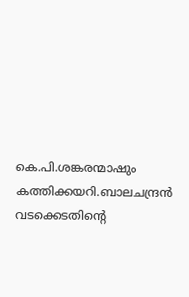കെ.പി.ശങ്കരന്മാഷും കത്തിക്കയറി.ബാലചന്ദ്രന്‍ വടക്കെടതിന്റെ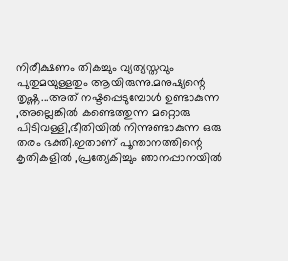നിരീക്ഷണം തികച്ചും വ്യത്യസ്തവും പുതുമയുള്ളതും ആയിരുന്നു.മനുഷ്യന്റെ തൃഷ്ണ...അത് നഷ്ടപ്പെടുമ്പോള്‍ ഉണ്ടാകുന്ന ,അല്ലെങ്കില്‍ കണ്ടെത്തുന്ന മറ്റൊരു പിടിവള്ളി,ഭീതിയില്‍ നിന്നുണ്ടാകുന്ന ഒരു തരം ഭക്തി.ഇതാണ് പൂന്താനത്തിന്റെ കൃതികളില്‍ ,പ്രത്യേകിച്ചും ഞാനപ്പാനയില്‍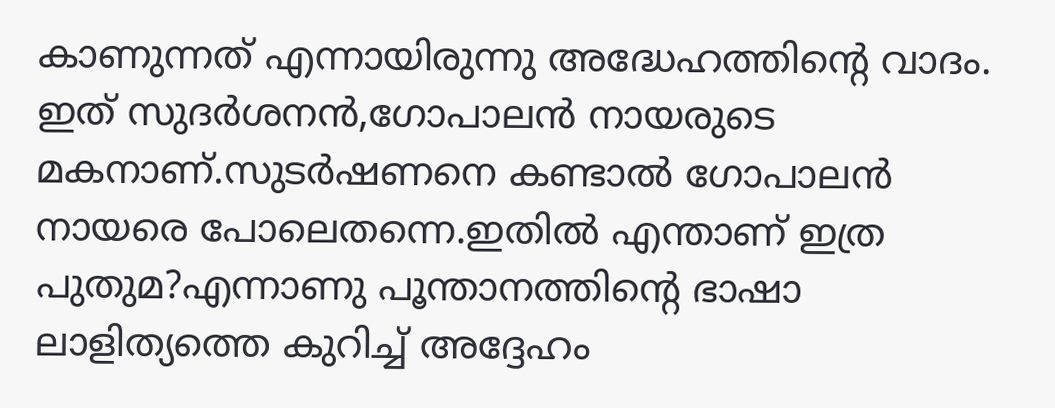കാണുന്നത് എന്നായിരുന്നു അദ്ധേഹത്തിന്റെ വാദം.
ഇത് സുദര്‍ശനന്‍,ഗോപാലന്‍ നായരുടെ മകനാണ്.സുടര്‍ഷണനെ കണ്ടാല്‍ ഗോപാലന്‍ നായരെ പോലെതന്നെ.ഇതില്‍ എന്താണ് ഇത്ര പുതുമ?എന്നാണു പൂന്താനത്തിന്റെ ഭാഷാ ലാളിത്യത്തെ കുറിച്ച് അദ്ദേഹം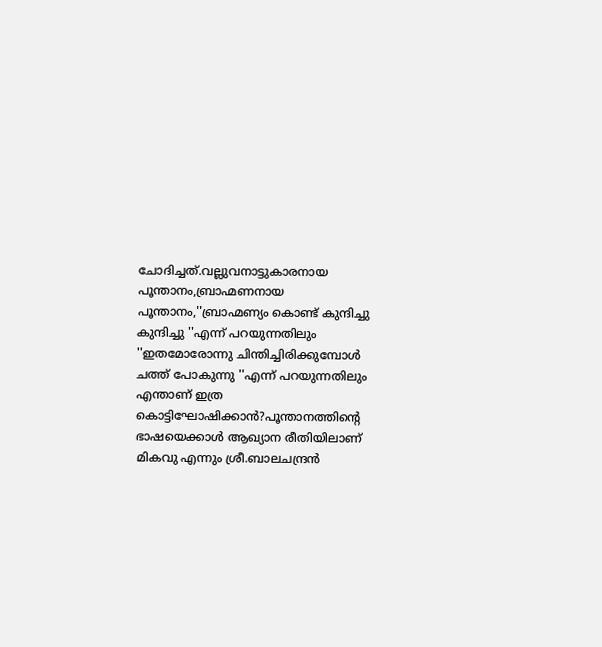ചോദിച്ചത്.വല്ലുവനാട്ടുകാരനായ പൂന്താനം,ബ്രാഹ്മണനായ പൂന്താനം,''ബ്രാഹ്മണ്യം കൊണ്ട് കുന്ദിച്ചു കുന്ദിച്ചു ''എന്ന് പറയുന്നതിലും ''ഇതമോരോന്നു ചിന്തിച്ചിരിക്കുമ്പോള്‍ ചത്ത്‌ പോകുന്നു ''എന്ന് പറയുന്നതിലും എന്താണ് ഇത്ര കൊട്ടിഘോഷിക്കാന്‍?പൂന്താനത്തിന്റെ ഭാഷയെക്കാള്‍ ആഖ്യാന രീതിയിലാണ് മികവു എന്നും ശ്രീ.ബാലചന്ദ്രന്‍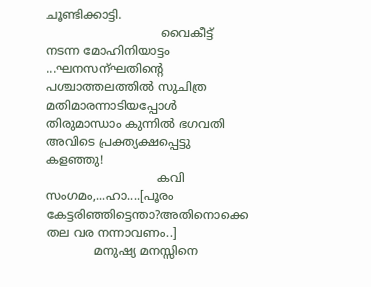ചൂണ്ടിക്കാട്ടി.
                               വൈകീട്ട് നടന്ന മോഹിനിയാട്ടം ...ഘനസന്ഘതിന്റെ പശ്ചാത്തലത്തില്‍ സുചിത്ര മതിമാരന്നാടിയപ്പോള്‍ തിരുമാന്ധാം കുന്നില്‍ ഭഗവതി അവിടെ പ്രക്ത്യക്ഷപ്പെട്ടു കളഞ്ഞു!
                              കവി സംഗമം,...ഹാ....[പൂരം കേട്ടരിഞ്ഞിട്ടെന്താ?അതിനൊക്കെ തല വര നന്നാവണം..]
             മനുഷ്യ മനസ്സിനെ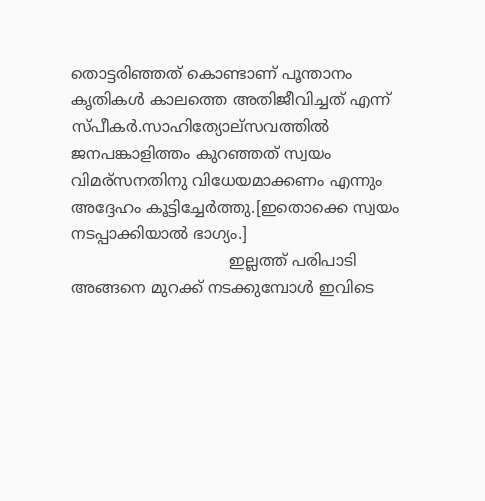തൊട്ടരിഞ്ഞത്‌ കൊണ്ടാണ് പൂന്താനം കൃതികള്‍ കാലത്തെ അതിജീവിച്ചത് എന്ന് സ്പീകര്‍.സാഹിത്യോല്സവത്തില്‍ ജനപങ്കാളിത്തം കുറഞ്ഞത്‌ സ്വയം വിമര്സനതിനു വിധേയമാക്കണം എന്നും അദ്ദേഹം കൂട്ടിച്ചേര്‍ത്തു.[ഇതൊക്കെ സ്വയം നടപ്പാക്കിയാല്‍ ഭാഗ്യം.]
                                ഇല്ലത്ത്‌ പരിപാടി അങ്ങനെ മുറക്ക് നടക്കുമ്പോള്‍ ഇവിടെ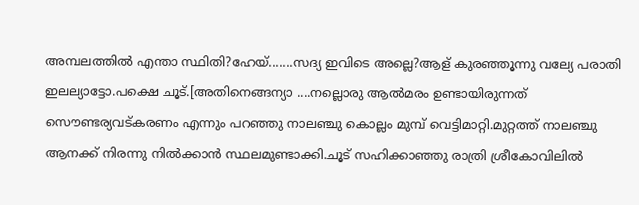അമ്പലത്തില്‍ എന്താ സ്ഥിതി?ഹേയ്.......സദ്യ ഇവിടെ അല്ലെ?ആള് കുരഞ്ഞൂന്നു വല്യേ പരാതി ഇലല്യാട്ടോ.പക്ഷെ ചൂട്.[അതിനെങ്ങന്യാ ....നല്ലൊരു ആല്‍മരം ഉണ്ടായിരുന്നത് സൌണ്ടര്യവട്കരണം എന്നും പറഞ്ഞു നാലഞ്ചു കൊല്ലം മുമ്പ് വെട്ടിമാറ്റി.മുറ്റത്ത്‌ നാലഞ്ചു ആനക്ക് നിരന്നു നില്‍ക്കാന്‍ സ്ഥലമുണ്ടാക്കി.ചൂട് സഹിക്കാഞ്ഞു രാത്രി ശ്രീകോവിലില്‍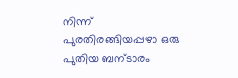നിന്ന് പുരതിരങ്ങിയപ്പഴാ ഒരു പുതിയ ബന്ടാരം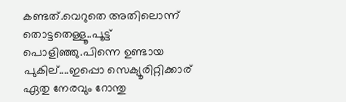കണ്ടത്.വെറുതെ അതിലൊന്ന് തൊട്ടതെള്ളൂ..പൂട്ട്‌ പൊളിഞ്ഞു.പിന്നെ ഉണ്ടായ പുകില്....ഇപ്പൊ സെക്യൂരിറ്റിക്കാര് ഏതു നേരവും റോന്തു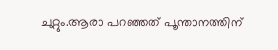ചുറ്റും.ആരാ പറഞ്ഞത് പൂന്താനത്തിന്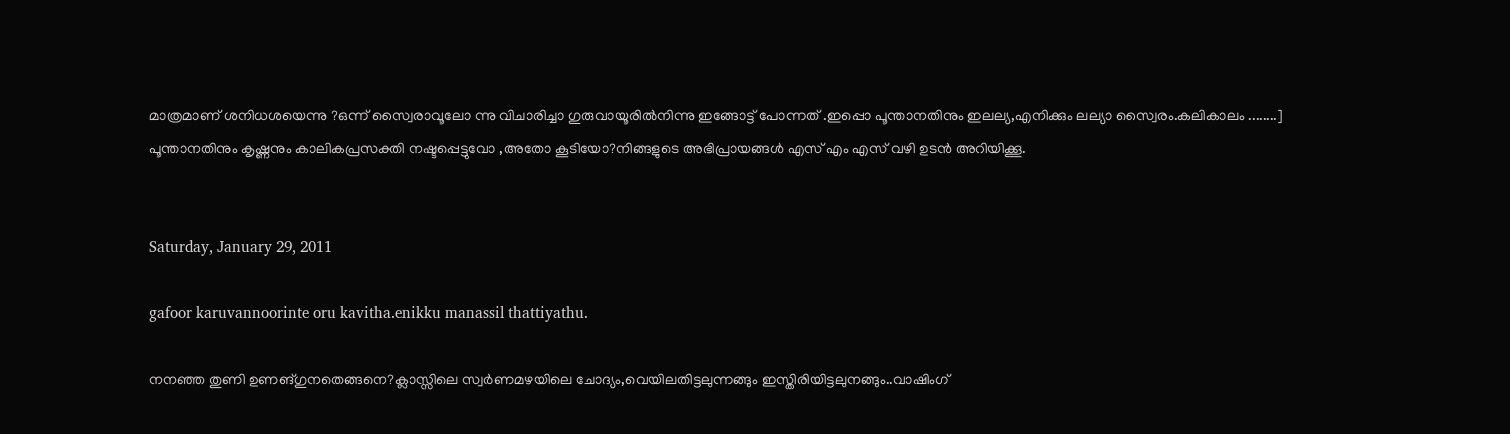മാത്രമാണ് ശനിധശയെന്നു ?ഒന്ന് സ്വൈരാവൂലോ ന്നു വിചാരിച്ചാ ഗുരുവായൂരില്‍നിന്നു ഇങ്ങോട്ട് പോന്നത് .ഇപ്പൊ പൂന്താനതിനും ഇലല്യ,എനിക്കും ലല്യാ സ്വൈരം.കലികാലം ........]
പൂന്താനതിനും കൃഷ്ണനും കാലികപ്രസക്തി നഷ്ടപ്പെട്ടുവോ ,അതോ കൂടിയോ?നിങ്ങളുടെ അഭിപ്രായങ്ങള്‍ എസ് എം എസ് വഴി ഉടന്‍ അറിയിക്കൂ.


Saturday, January 29, 2011

gafoor karuvannoorinte oru kavitha.enikku manassil thattiyathu.

നനഞ്ഞ തുണി ഉണങ്ഗുനതെങ്ങനെ?ക്ലാസ്സിലെ സ്വര്‍ണമഴയിലെ ചോദ്യം,വെയിലതിട്ടലുന്നങ്ങും ഇസ്തിരിയിട്ടലുനങ്ങും..വാഷിംഗ്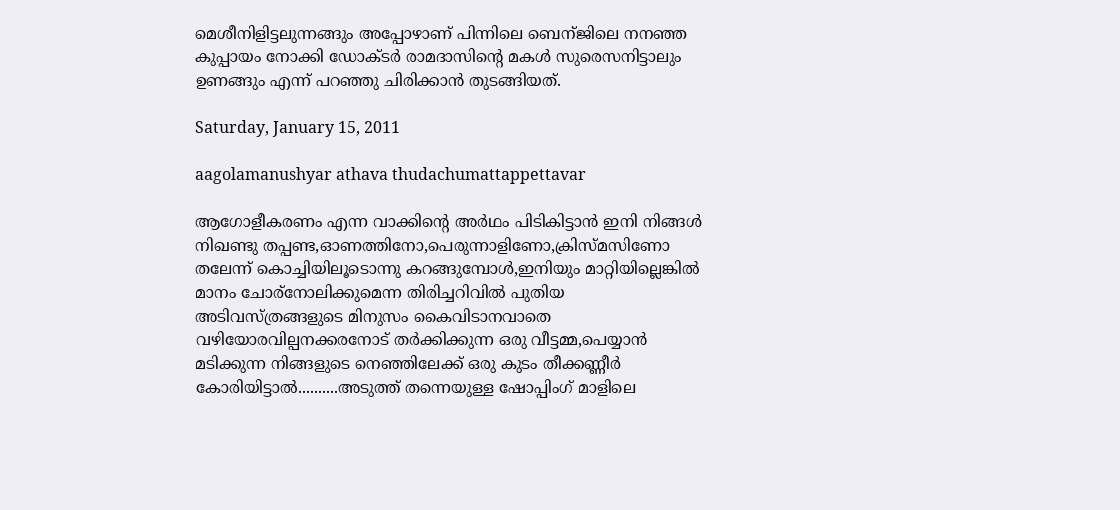മെശീനിളിട്ടലുന്നങ്ങും അപ്പോഴാണ് പിന്നിലെ ബെന്ജിലെ നനഞ്ഞ കുപ്പായം നോക്കി ഡോക്ടര്‍ രാമദാസിന്റെ മകള്‍ സുരെസനിട്ടാലും ഉണങ്ങും എന്ന് പറഞ്ഞു ചിരിക്കാന്‍ തുടങ്ങിയത്.

Saturday, January 15, 2011

aagolamanushyar athava thudachumattappettavar

ആഗോളീകരണം എന്ന വാക്കിന്റെ അര്‍ഥം പിടികിട്ടാന്‍ ഇനി നിങ്ങള്‍ നിഖണ്ടു തപ്പണ്ട,ഓണത്തിനോ,പെരുന്നാളിണോ,ക്രിസ്മസിണോ തലേന്ന് കൊച്ചിയിലൂടൊന്നു കറങ്ങുമ്പോള്‍,ഇനിയും മാറ്റിയില്ലെങ്കില്‍ മാനം ചോര്നോലിക്കുമെന്ന തിരിച്ചറിവില്‍ പുതിയ അടിവസ്ത്രങ്ങളുടെ മിനുസം കൈവിടാനവാതെ വഴിയോരവില്പനക്കരനോട് തര്‍ക്കിക്കുന്ന ഒരു വീട്ടമ്മ,പെയ്യാന്‍ മടിക്കുന്ന നിങ്ങളുടെ നെഞ്ഞിലേക്ക് ഒരു കുടം തീക്കണ്ണീര്‍ കോരിയിട്ടാല്‍..........അടുത്ത് തന്നെയുള്ള ഷോപ്പിംഗ്‌ മാളിലെ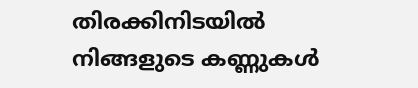തിരക്കിനിടയില്‍ നിങ്ങളുടെ കണ്ണുകള്‍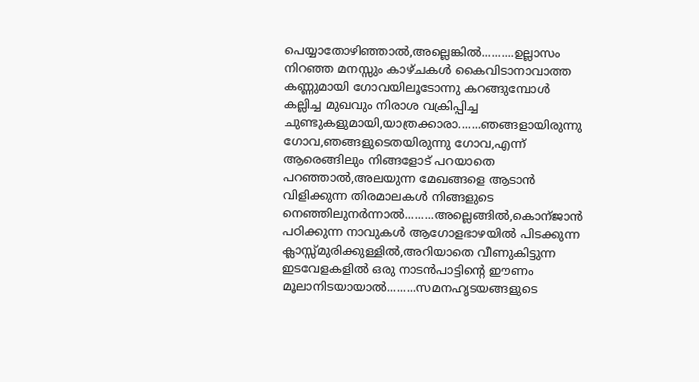പെയ്യാതോഴിഞ്ഞാല്‍,അല്ലെങ്കില്‍..........ഉല്ലാസം നിറഞ്ഞ മനസ്സും കാഴ്ചകള്‍ കൈവിടാനാവാത്ത കണ്ണുമായി ഗോവയിലൂടോന്നു കറങ്ങുമ്പോള്‍ കല്ലിച്ച മുഖവും നിരാശ വക്രിപ്പിച്ച ചുണ്ടുകളുമായി,യാത്രക്കാരാ.......ഞങ്ങളായിരുന്നു ഗോവ,ഞങ്ങളുടെതയിരുന്നു ഗോവ,എന്ന് ആരെങ്ങിലും നിങ്ങളോട് പറയാതെ പറഞ്ഞാല്‍,അലയുന്ന മേഖങ്ങളെ ആടാന്‍ വിളിക്കുന്ന തിരമാലകള്‍ നിങ്ങളുടെ നെഞ്ഞിലുനര്‍ന്നാല്‍.........അല്ലെങ്ങില്‍,കൊന്ജാന്‍ പഠിക്കുന്ന നാവുകള്‍ ആഗോളഭാഴയില്‍ പിടക്കുന്ന ക്ലാസ്സ്മുരിക്കുള്ളില്‍,അറിയാതെ വീണുകിട്ടുന്ന ഇടവേളകളില്‍ ഒരു നാടന്‍പാട്ടിന്റെ ഈണം മൂലാനിടയായാല്‍.........സമനഹൃടയങ്ങളുടെ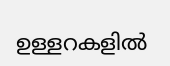ഉള്ളറകളില്‍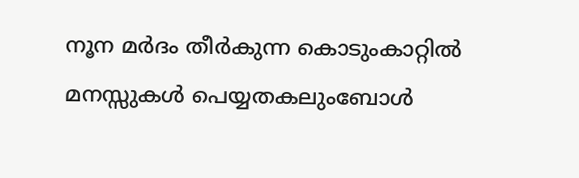നൂന മര്‍ദം തീര്‍കുന്ന കൊടുംകാറ്റില്‍ മനസ്സുകള്‍ പെയ്യതകലുംബോള്‍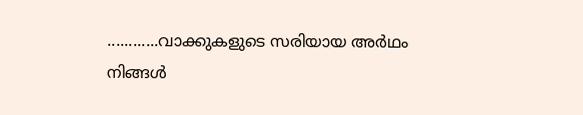............വാക്കുകളുടെ സരിയായ അര്‍ഥം നിങ്ങള്‍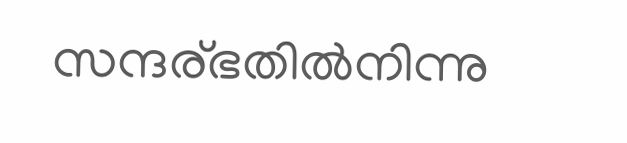സന്ദര്ഭതില്‍നിന്നു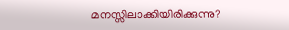മനസ്സിലാക്കിയിരിക്കുന്നു?